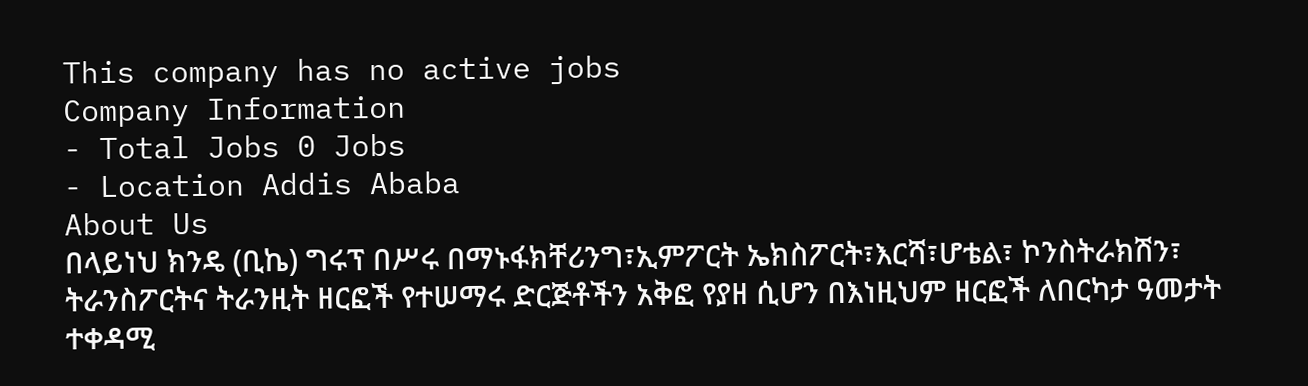This company has no active jobs
Company Information
- Total Jobs 0 Jobs
- Location Addis Ababa
About Us
በላይነህ ክንዴ (ቢኬ) ግሩፕ በሥሩ በማኑፋክቸሪንግ፣ኢምፖርት ኤክስፖርት፣እርሻ፣ሆቴል፣ ኮንስትራክሽን፣ ትራንስፖርትና ትራንዚት ዘርፎች የተሠማሩ ድርጅቶችን አቅፎ የያዘ ሲሆን በእነዚህም ዘርፎች ለበርካታ ዓመታት ተቀዳሚ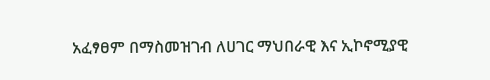አፈፃፀም በማስመዝገብ ለሀገር ማህበራዊ እና ኢኮኖሚያዊ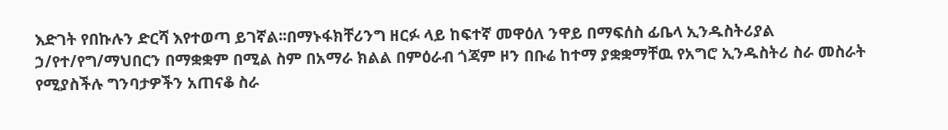እድገት የበኩሉን ድርሻ እየተወጣ ይገኛል፡፡በማኑፋክቸሪንግ ዘርፉ ላይ ከፍተኛ መዋዕለ ንዋይ በማፍሰስ ፊቤላ ኢንዱስትሪያል ኃ/የተ/የግ/ማህበርን በማቋቋም በሚል ስም በአማራ ክልል በምዕራብ ጎጃም ዞን በቡሬ ከተማ ያቋቋማቸዉ የአግሮ ኢንዱስትሪ ስራ መስራት የሚያስችሉ ግንባታዎችን አጠናቆ ስራ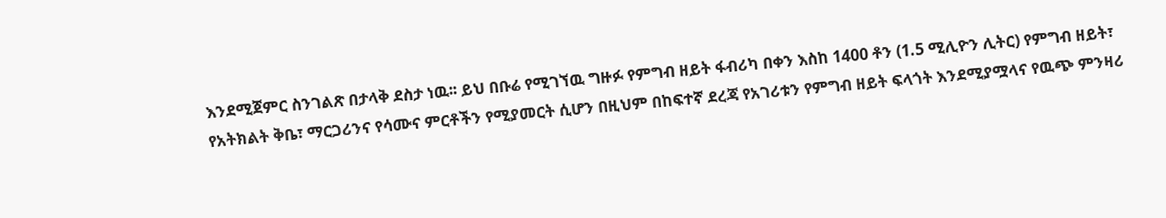እንደሚጀምር ስንገልጽ በታላቅ ደስታ ነዉ፡፡ ይህ በቡሬ የሚገኘዉ ግዙፉ የምግብ ዘይት ፋብሪካ በቀን እስከ 1400 ቶን (1.5 ሚሊዮን ሊትር) የምግብ ዘይት፣ የአትክልት ቅቤ፣ ማርጋሪንና የሳሙና ምርቶችን የሚያመርት ሲሆን በዚህም በከፍተኛ ደረጃ የአገሪቱን የምግብ ዘይት ፍላጎት እንደሚያሟላና የዉጭ ምንዛሪ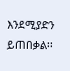እንደሚያድን ይጠበቃል፡፡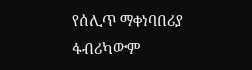የሰሊጥ ማቀነባበሪያ ፋብሪካውም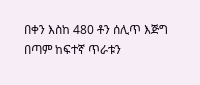በቀን እስከ 480 ቶን ሰሊጥ እጅግ በጣም ከፍተኛ ጥራቱን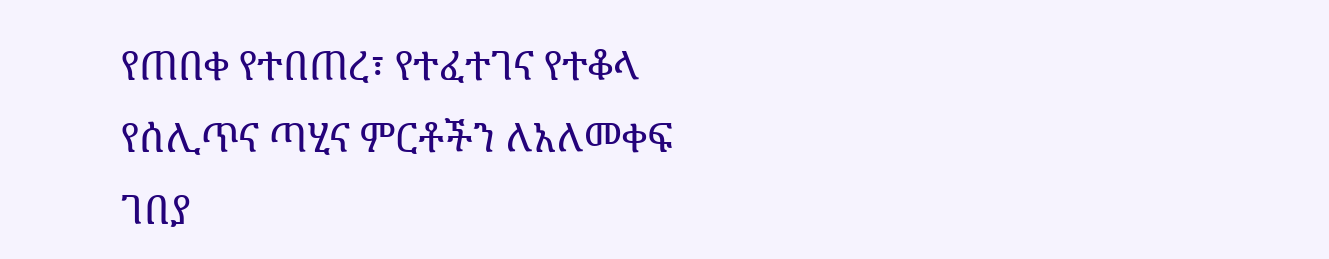የጠበቀ የተበጠረ፣ የተፈተገና የተቆላ የሰሊጥና ጣሂና ምርቶችን ለአለመቀፍ ገበያ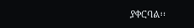ያቀርባል፡፡